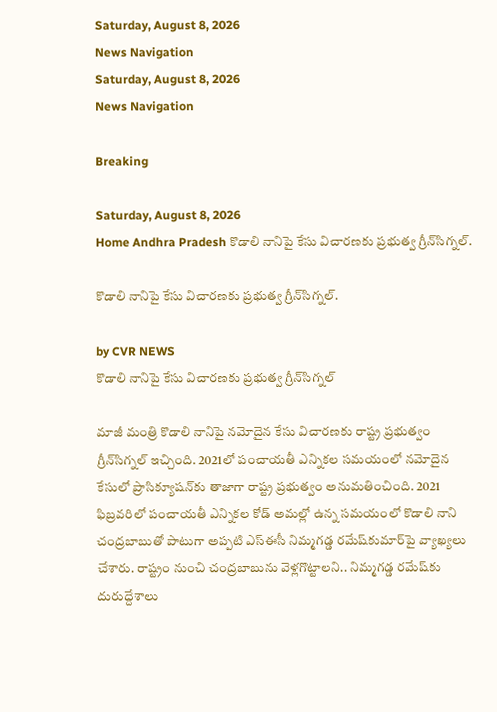Saturday, August 8, 2026
News Navigation
Saturday, August 8, 2026
News Navigation

Breaking

Saturday, August 8, 2026
Home Andhra Pradesh కొడాలి నానిపై కేసు విచారణకు ప్రభుత్వ గ్రీన్‌సిగ్నల్.

కొడాలి నానిపై కేసు విచారణకు ప్రభుత్వ గ్రీన్‌సిగ్నల్.

by CVR NEWS
కొడాలి నానిపై కేసు విచారణకు ప్రభుత్వ గ్రీన్‌సిగ్నల్

మాజీ మంత్రి కొడాలి నానిపై నమోదైన కేసు విచారణకు రాష్ట్ర ప్రభుత్వం గ్రీన్‌సిగ్నల్ ఇచ్చింది. 2021లో పంచాయతీ ఎన్నికల సమయంలో నమోదైన కేసులో ప్రాసిక్యూషన్‌కు తాజాగా రాష్ట్ర ప్రభుత్వం అనుమతించింది. 2021 ఫిబ్రవరిలో పంచాయతీ ఎన్నికల కోడ్‌ అమల్లో ఉన్న సమయంలో కొడాలి నాని చంద్రబాబుతో పాటుగా అప్పటి ఎస్ఈసీ నిమ్మగడ్డ రమేష్‌కుమార్‌పై వ్యాఖ్యలు చేశారు. రాష్ట్రం నుంచి చంద్రబాబును వెళ్లగొట్టాలని.. నిమ్మగడ్డ రమేష్‌‌కు దురుద్దేశాలు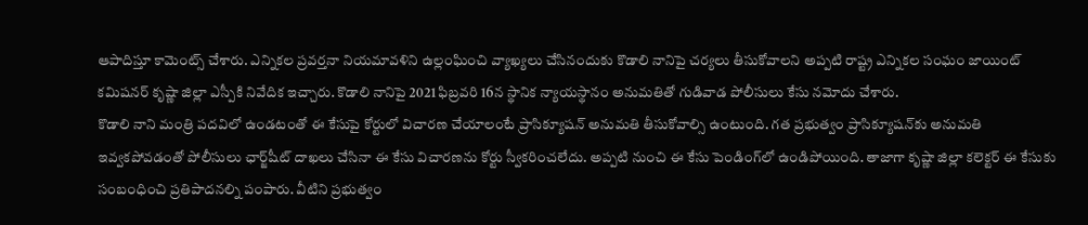ఆపాదిస్తూ కామెంట్స్ చేశారు. ఎన్నికల ప్రవర్తనా నియమావళిని ఉల్లంఘించి వ్యాఖ్యలు చేసినందుకు కొడాలి నానిపై చర్యలు తీసుకోవాలని అప్పటి రాష్ట్ర ఎన్నికల సంఘం జాయింట్ కమిషనర్ కృష్ణా జిల్లా ఎస్పీకి నివేదిక ఇచ్చారు. కొడాలి నానిపై 2021 ఫిబ్రవరి 16న స్థానిక న్యాయస్థానం అనుమతితో గుడివాడ పోలీసులు కేసు నమోదు చేశారు.
కొడాలి నాని మంత్రి పదవిలో ఉండటంతో ఈ కేసుపై కోర్టులో విచారణ చేయాలంటే ప్రాసిక్యూషన్ అనుమతి తీసుకోవాల్సి ఉంటుంది. గత ప్రభుత్వం ప్రాసిక్యూషన్‌కు అనుమతి ఇవ్వకపోవడంతో పోలీసులు ఛార్జ్‌షీట్ దాఖలు చేసినా ఈ కేసు విచారణను కోర్టు స్వీకరించలేదు. అప్పటి నుంచి ఈ కేసు పెండింగ్‌లో ఉండిపోయింది. తాజాగా కృష్ణా జిల్లా కలెక్టర్ ఈ కేసుకు సంబంధించి ప్రతిపాదనల్ని పంపారు. వీటిని ప్రభుత్వం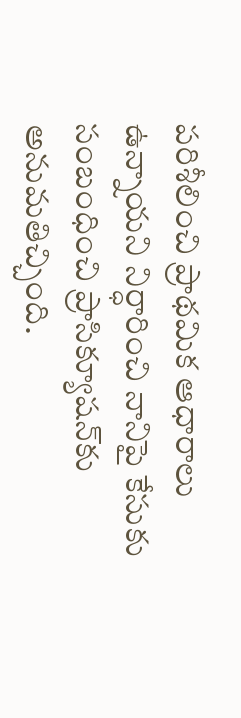పరిశీలించి ప్రాథమిక ఆధారాలు ఉన్నాయని నిర్ధారించి నానిపై కేసుకు సంబంధించి ప్రాసిక్యూషన్‌కు అనుమతిచ్చింది.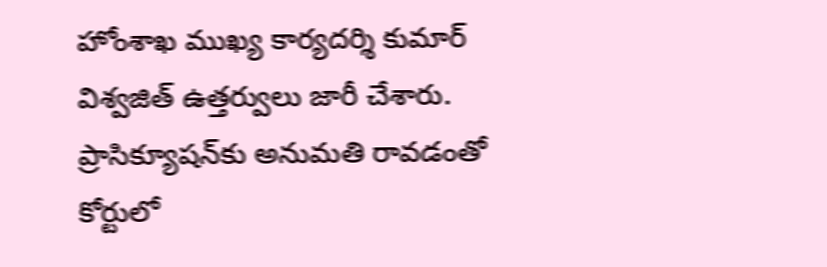హోంశాఖ ముఖ్య కార్యదర్శి కుమార్ విశ్వజిత్ ఉత్తర్వులు జారీ చేశారు. ప్రాసిక్యూషన్‌కు అనుమతి రావడంతో కోర్టులో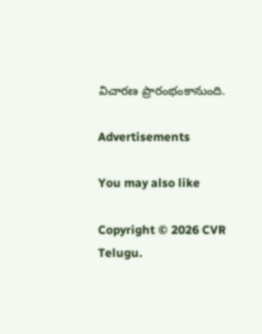విచారణ ప్రారంభంకానుంది.

Advertisements

You may also like

Copyright © 2026 CVR Telugu.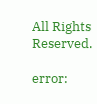All Rights Reserved.

error: